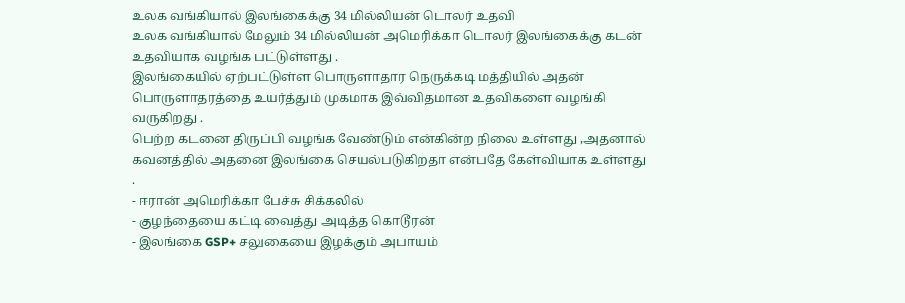உலக வங்கியால் இலங்கைக்கு 34 மில்லியன் டொலர் உதவி
உலக வங்கியால் மேலும் 34 மில்லியன் அமெரிக்கா டொலர் இலங்கைக்கு கடன் உதவியாக வழங்க பட்டுள்ளது .
இலங்கையில் ஏற்பட்டுள்ள பொருளாதார நெருக்கடி மத்தியில் அதன் பொருளாதரத்தை உயர்த்தும் முகமாக இவ்விதமான உதவிகளை வழங்கி வருகிறது .
பெற்ற கடனை திருப்பி வழங்க வேண்டும் என்கின்ற நிலை உள்ளது ,அதனால் கவனத்தில் அதனை இலங்கை செயல்படுகிறதா என்பதே கேள்வியாக உள்ளது .
- ஈரான் அமெரிக்கா பேச்சு சிக்கலில்
- குழந்தையை கட்டி வைத்து அடித்த கொடூரன்
- இலங்கை GSP+ சலுகையை இழக்கும் அபாயம்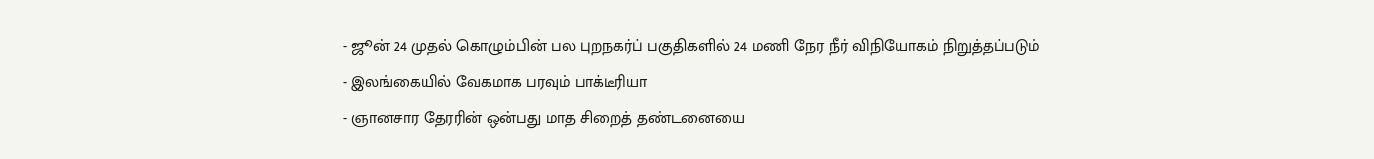- ஜூன் 24 முதல் கொழும்பின் பல புறநகர்ப் பகுதிகளில் 24 மணி நேர நீர் விநியோகம் நிறுத்தப்படும்
- இலங்கையில் வேகமாக பரவும் பாக்டீரியா
- ஞானசார தேரரின் ஒன்பது மாத சிறைத் தண்டனையை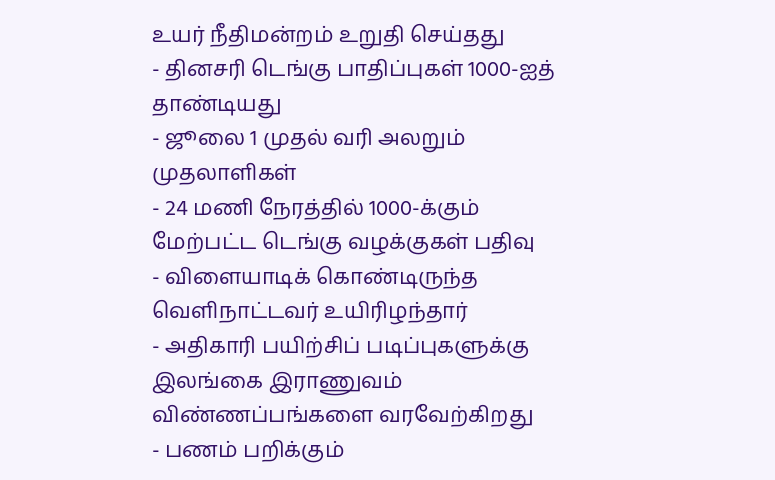உயர் நீதிமன்றம் உறுதி செய்தது
- தினசரி டெங்கு பாதிப்புகள் 1000-ஐத் தாண்டியது
- ஜூலை 1 முதல் வரி அலறும் முதலாளிகள்
- 24 மணி நேரத்தில் 1000-க்கும் மேற்பட்ட டெங்கு வழக்குகள் பதிவு
- விளையாடிக் கொண்டிருந்த வெளிநாட்டவர் உயிரிழந்தார்
- அதிகாரி பயிற்சிப் படிப்புகளுக்கு இலங்கை இராணுவம் விண்ணப்பங்களை வரவேற்கிறது
- பணம் பறிக்கும்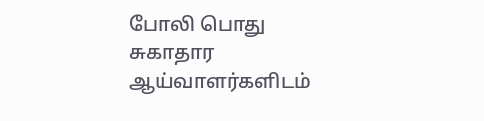போலி பொது சுகாதார ஆய்வாளர்களிடம்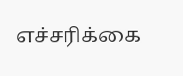எச்சரிக்கை